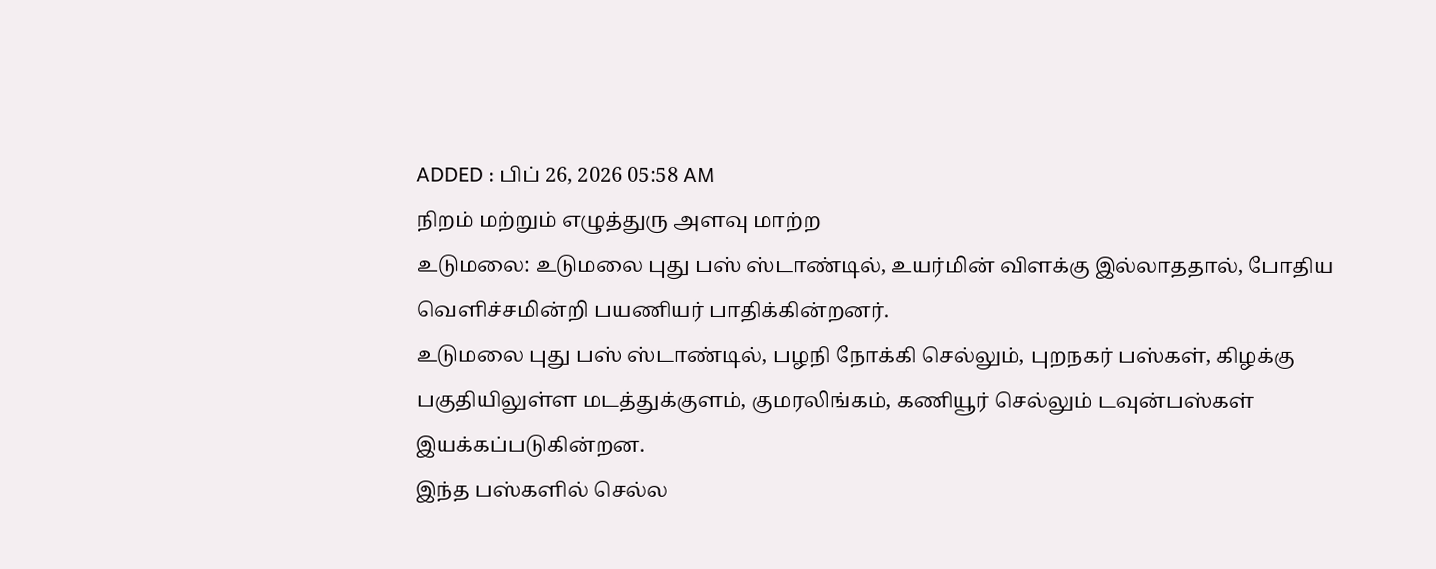ADDED : பிப் 26, 2026 05:58 AM
நிறம் மற்றும் எழுத்துரு அளவு மாற்ற
உடுமலை: உடுமலை புது பஸ் ஸ்டாண்டில், உயர்மின் விளக்கு இல்லாததால், போதிய வெளிச்சமின்றி பயணியர் பாதிக்கின்றனர்.
உடுமலை புது பஸ் ஸ்டாண்டில், பழநி நோக்கி செல்லும், புறநகர் பஸ்கள், கிழக்கு பகுதியிலுள்ள மடத்துக்குளம், குமரலிங்கம், கணியூர் செல்லும் டவுன்பஸ்கள் இயக்கப்படுகின்றன.
இந்த பஸ்களில் செல்ல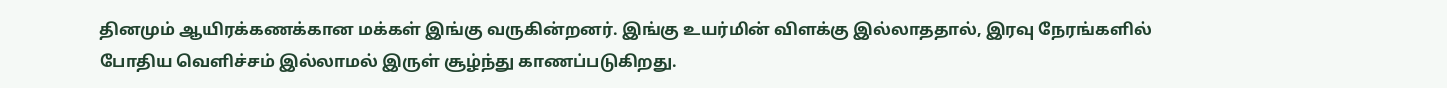தினமும் ஆயிரக்கணக்கான மக்கள் இங்கு வருகின்றனர். இங்கு உயர்மின் விளக்கு இல்லாததால், இரவு நேரங்களில் போதிய வெளிச்சம் இல்லாமல் இருள் சூழ்ந்து காணப்படுகிறது.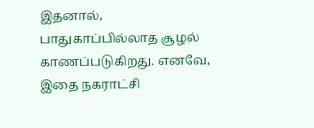இதனால், பாதுகாப்பில்லாத சூழல் காணப்படுகிறது. எனவே, இதை நகராட்சி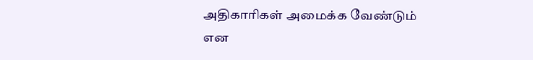அதிகாரிகள் அமைக்க வேண்டும் என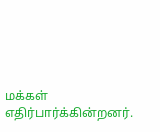மக்கள் எதிர்பார்க்கின்றனர்.